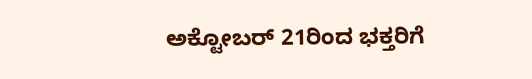ಅಕ್ಟೋಬರ್ 21ರಿಂದ ಭಕ್ತರಿಗೆ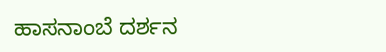ಹಾಸನಾಂಬೆ ದರ್ಶನ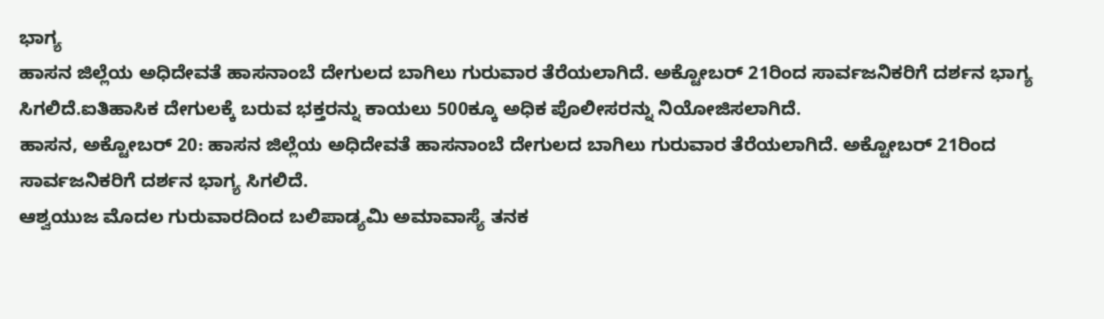ಭಾಗ್ಯ
ಹಾಸನ ಜಿಲ್ಲೆಯ ಅಧಿದೇವತೆ ಹಾಸನಾಂಬೆ ದೇಗುಲದ ಬಾಗಿಲು ಗುರುವಾರ ತೆರೆಯಲಾಗಿದೆ. ಅಕ್ಟೋಬರ್ 21ರಿಂದ ಸಾರ್ವಜನಿಕರಿಗೆ ದರ್ಶನ ಭಾಗ್ಯ ಸಿಗಲಿದೆ.ಐತಿಹಾಸಿಕ ದೇಗುಲಕ್ಕೆ ಬರುವ ಭಕ್ತರನ್ನು ಕಾಯಲು 500ಕ್ಕೂ ಅಧಿಕ ಪೊಲೀಸರನ್ನು ನಿಯೋಜಿಸಲಾಗಿದೆ.
ಹಾಸನ, ಅಕ್ಟೋಬರ್ 20: ಹಾಸನ ಜಿಲ್ಲೆಯ ಅಧಿದೇವತೆ ಹಾಸನಾಂಬೆ ದೇಗುಲದ ಬಾಗಿಲು ಗುರುವಾರ ತೆರೆಯಲಾಗಿದೆ. ಅಕ್ಟೋಬರ್ 21ರಿಂದ ಸಾರ್ವಜನಿಕರಿಗೆ ದರ್ಶನ ಭಾಗ್ಯ ಸಿಗಲಿದೆ.
ಆಶ್ವಯುಜ ಮೊದಲ ಗುರುವಾರದಿಂದ ಬಲಿಪಾಡ್ಯಮಿ ಅಮಾವಾಸ್ಯೆ ತನಕ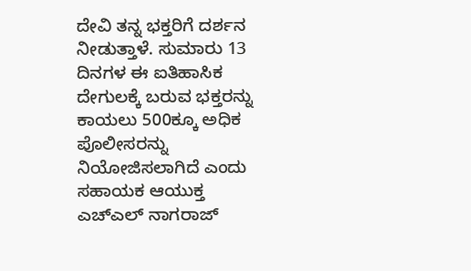ದೇವಿ ತನ್ನ ಭಕ್ತರಿಗೆ ದರ್ಶನ ನೀಡುತ್ತಾಳೆ. ಸುಮಾರು 13 ದಿನಗಳ ಈ ಐತಿಹಾಸಿಕ ದೇಗುಲಕ್ಕೆ ಬರುವ ಭಕ್ತರನ್ನು ಕಾಯಲು 500ಕ್ಕೂ ಅಧಿಕ ಪೊಲೀಸರನ್ನು ನಿಯೋಜಿಸಲಾಗಿದೆ ಎಂದು ಸಹಾಯಕ ಆಯುಕ್ತ ಎಚ್ಎಲ್ ನಾಗರಾಜ್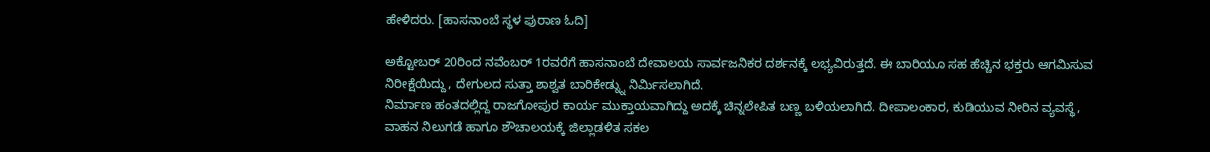ಹೇಳಿದರು. [ಹಾಸನಾಂಬೆ ಸ್ಥಳ ಪುರಾಣ ಓದಿ]

ಅಕ್ಟೋಬರ್ 20ರಿಂದ ನವೆಂಬರ್ 1ರವರೆಗೆ ಹಾಸನಾಂಬೆ ದೇವಾಲಯ ಸಾರ್ವಜನಿಕರ ದರ್ಶನಕ್ಕೆ ಲಭ್ಯವಿರುತ್ತದೆ. ಈ ಬಾರಿಯೂ ಸಹ ಹೆಚ್ಚಿನ ಭಕ್ತರು ಆಗಮಿಸುವ ನಿರೀಕ್ಷೆಯಿದ್ದು, ದೇಗುಲದ ಸುತ್ತಾ ಶಾಶ್ವತ ಬಾರಿಕೇಡ್ನ್ನು ನಿರ್ಮಿಸಲಾಗಿದೆ.
ನಿರ್ಮಾಣ ಹಂತದಲ್ಲಿದ್ದ ರಾಜಗೋಪುರ ಕಾರ್ಯ ಮುಕ್ತಾಯವಾಗಿದ್ದು ಅದಕ್ಕೆ ಚಿನ್ನಲೇಪಿತ ಬಣ್ಣ ಬಳಿಯಲಾಗಿದೆ. ದೀಪಾಲಂಕಾರ, ಕುಡಿಯುವ ನೀರಿನ ವ್ಯವಸ್ಥೆ, ವಾಹನ ನಿಲುಗಡೆ ಹಾಗೂ ಶೌಚಾಲಯಕ್ಕೆ ಜಿಲ್ಲಾಡಳಿತ ಸಕಲ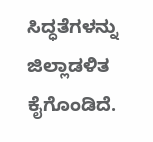ಸಿದ್ಧತೆಗಳನ್ನು ಜಿಲ್ಲಾಡಳಿತ ಕೈಗೊಂಡಿದೆ.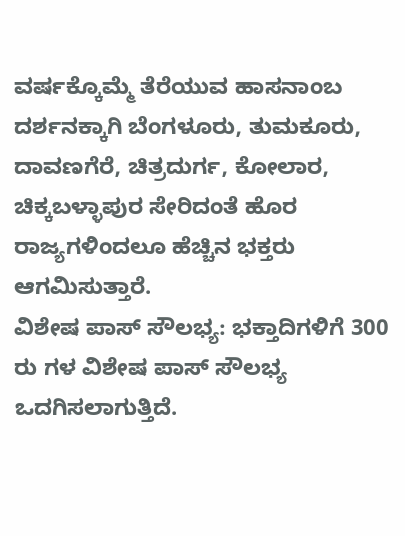ವರ್ಷಕ್ಕೊಮ್ಮೆ ತೆರೆಯುವ ಹಾಸನಾಂಬ ದರ್ಶನಕ್ಕಾಗಿ ಬೆಂಗಳೂರು, ತುಮಕೂರು, ದಾವಣಗೆರೆ, ಚಿತ್ರದುರ್ಗ, ಕೋಲಾರ, ಚಿಕ್ಕಬಳ್ಳಾಪುರ ಸೇರಿದಂತೆ ಹೊರ ರಾಜ್ಯಗಳಿಂದಲೂ ಹೆಚ್ಚಿನ ಭಕ್ತರು ಆಗಮಿಸುತ್ತಾರೆ.
ವಿಶೇಷ ಪಾಸ್ ಸೌಲಭ್ಯ: ಭಕ್ತಾದಿಗಳಿಗೆ 300 ರು ಗಳ ವಿಶೇಷ ಪಾಸ್ ಸೌಲಭ್ಯ ಒದಗಿಸಲಾಗುತ್ತಿದೆ.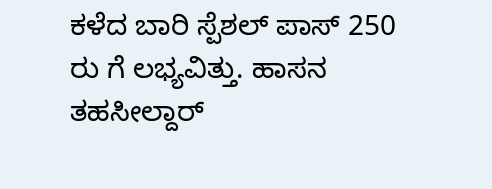ಕಳೆದ ಬಾರಿ ಸ್ಪೆಶಲ್ ಪಾಸ್ 250 ರು ಗೆ ಲಭ್ಯವಿತ್ತು. ಹಾಸನ ತಹಸೀಲ್ದಾರ್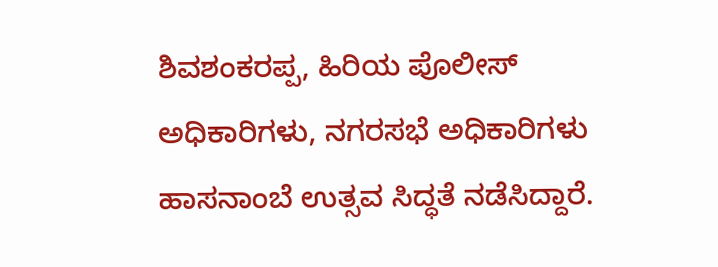ಶಿವಶಂಕರಪ್ಪ, ಹಿರಿಯ ಪೊಲೀಸ್ ಅಧಿಕಾರಿಗಳು, ನಗರಸಭೆ ಅಧಿಕಾರಿಗಳು ಹಾಸನಾಂಬೆ ಉತ್ಸವ ಸಿದ್ಧತೆ ನಡೆಸಿದ್ದಾರೆ.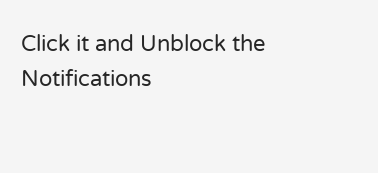Click it and Unblock the Notifications